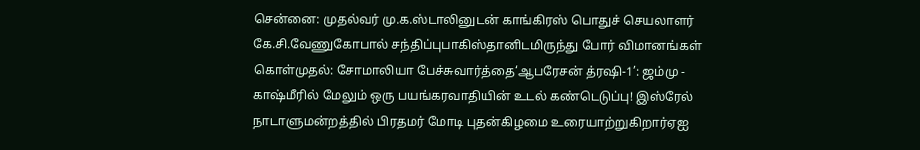சென்னை: முதல்வர் மு.க.ஸ்டாலினுடன் காங்கிரஸ் பொதுச் செயலாளர் கே.சி.வேணுகோபால் சந்திப்புபாகிஸ்தானிடமிருந்து போர் விமானங்கள் கொள்முதல்: சோமாலியா பேச்சுவார்த்தை‘ஆபரேசன் த்ரஷி-1’: ஜம்மு - காஷ்மீரில் மேலும் ஒரு பயங்கரவாதியின் உடல் கண்டெடுப்பு! இஸ்ரேல் நாடாளுமன்றத்தில் பிரதமர் மோடி புதன்கிழமை உரையாற்றுகிறார்ஏஐ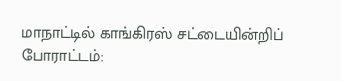மாநாட்டில் காங்கிரஸ் சட்டையின்றிப் போராட்டம்: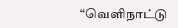“வெளிநாட்டு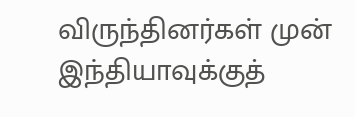விருந்தினர்கள் முன் இந்தியாவுக்குத்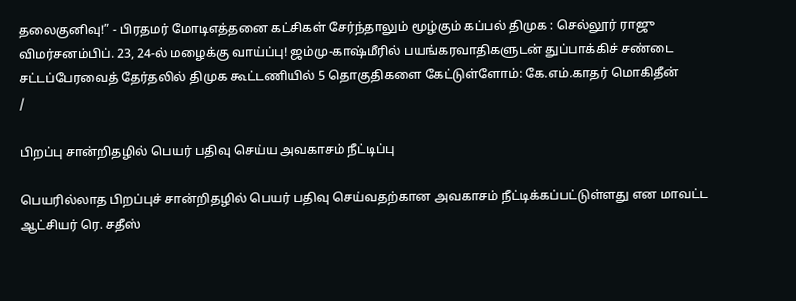தலைகுனிவு!” - பிரதமர் மோடிஎத்தனை கட்சிகள் சேர்ந்தாலும் மூழ்கும் கப்பல் திமுக : செல்லூர் ராஜு விமர்சனம்பிப். 23, 24-ல் மழைக்கு வாய்ப்பு! ஜம்மு-காஷ்மீரில் பயங்கரவாதிகளுடன் துப்பாக்கிச் சண்டை சட்டப்பேரவைத் தேர்தலில் திமுக கூட்டணியில் 5 தொகுதிகளை கேட்டுள்ளோம்: கே.எம்.காதர் மொகிதீன்
/

பிறப்பு சான்றிதழில் பெயர் பதிவு செய்ய அவகாசம் நீட்டிப்பு

பெயரில்லாத பிறப்புச் சான்றிதழில் பெயர் பதிவு செய்வதற்கான அவகாசம் நீட்டிக்கப்பட்டுள்ளது என மாவட்ட ஆட்சியர் ரெ. சதீஸ்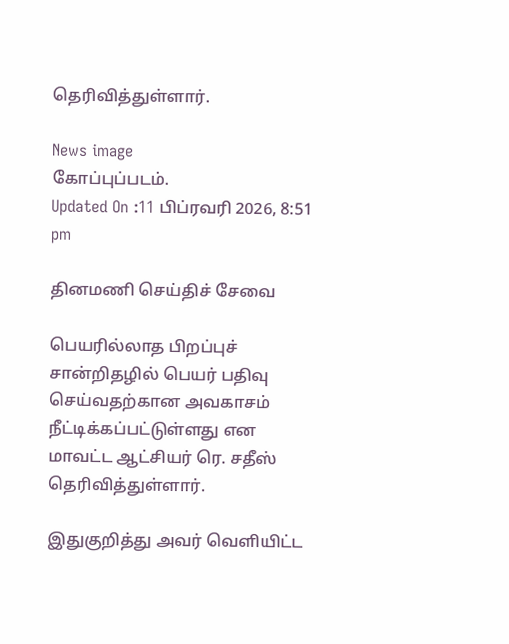தெரிவித்துள்ளார்.

News image
கோப்புப்படம்.
Updated On :11 பிப்ரவரி 2026, 8:51 pm

தினமணி செய்திச் சேவை

பெயரில்லாத பிறப்புச் சான்றிதழில் பெயர் பதிவு செய்வதற்கான அவகாசம் நீட்டிக்கப்பட்டுள்ளது என மாவட்ட ஆட்சியர் ரெ. சதீஸ் தெரிவித்துள்ளார்.

இதுகுறித்து அவர் வெளியிட்ட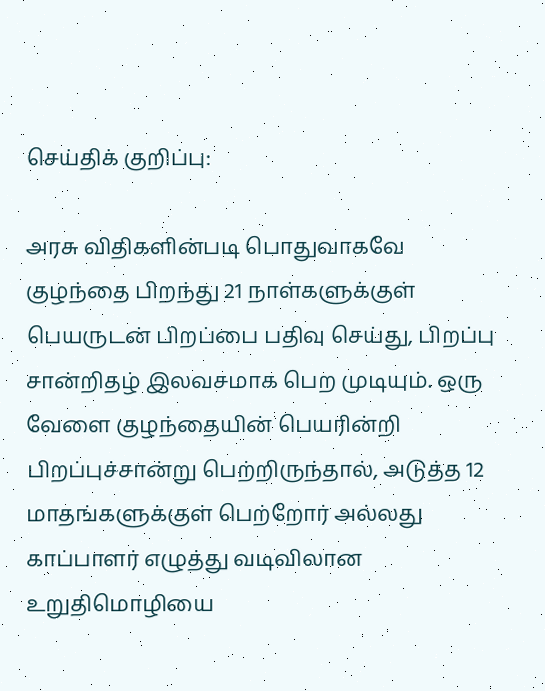செய்திக் குறிப்பு:

அரசு விதிகளின்படி பொதுவாகவே குழந்தை பிறந்து 21 நாள்களுக்குள் பெயருடன் பிறப்பை பதிவு செய்து, பிறப்பு சான்றிதழ் இலவசமாக பெற முடியும். ஒரு வேளை குழந்தையின் பெயரின்றி பிறப்புச்சான்று பெற்றிருந்தால், அடுத்த 12 மாதங்களுக்குள் பெற்றோர் அல்லது காப்பாளர் எழுத்து வடிவிலான உறுதிமொழியை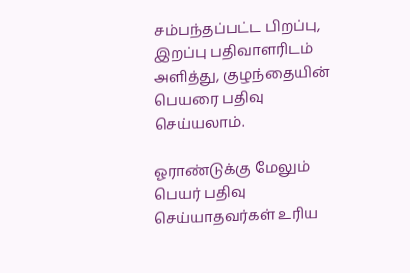சம்பந்தப்பட்ட பிறப்பு, இறப்பு பதிவாளரிடம் அளித்து, குழந்தையின் பெயரை பதிவு செய்யலாம்.

ஓராண்டுக்கு மேலும் பெயர் பதிவு செய்யாதவர்கள் உரிய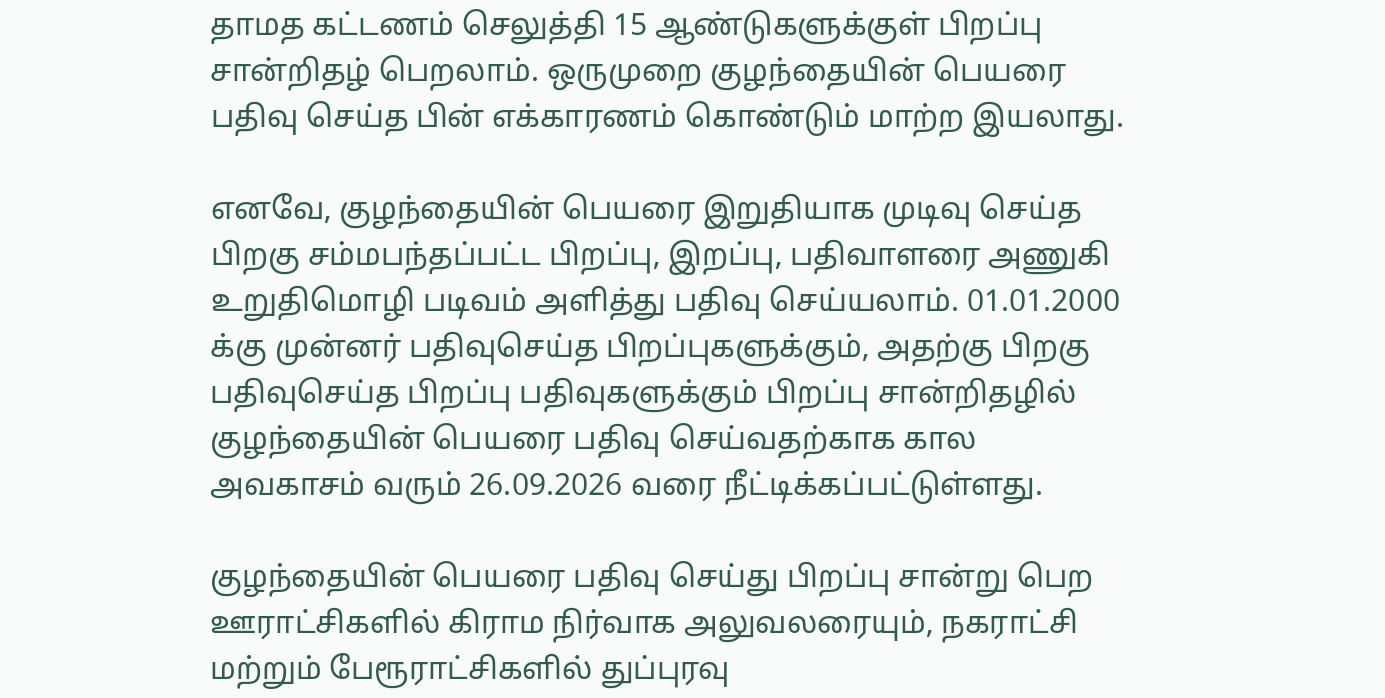தாமத கட்டணம் செலுத்தி 15 ஆண்டுகளுக்குள் பிறப்பு சான்றிதழ் பெறலாம். ஒருமுறை குழந்தையின் பெயரை பதிவு செய்த பின் எக்காரணம் கொண்டும் மாற்ற இயலாது.

எனவே, குழந்தையின் பெயரை இறுதியாக முடிவு செய்த பிறகு சம்மபந்தப்பட்ட பிறப்பு, இறப்பு, பதிவாளரை அணுகி உறுதிமொழி படிவம் அளித்து பதிவு செய்யலாம். 01.01.2000 க்கு முன்னர் பதிவுசெய்த பிறப்புகளுக்கும், அதற்கு பிறகு பதிவுசெய்த பிறப்பு பதிவுகளுக்கும் பிறப்பு சான்றிதழில் குழந்தையின் பெயரை பதிவு செய்வதற்காக கால அவகாசம் வரும் 26.09.2026 வரை நீட்டிக்கப்பட்டுள்ளது.

குழந்தையின் பெயரை பதிவு செய்து பிறப்பு சான்று பெற ஊராட்சிகளில் கிராம நிர்வாக அலுவலரையும், நகராட்சி மற்றும் பேரூராட்சிகளில் துப்புரவு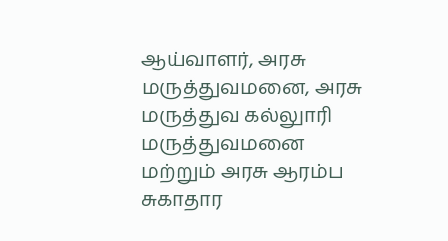ஆய்வாளர், அரசு மருத்துவமனை, அரசு மருத்துவ கல்லுாரி மருத்துவமனை மற்றும் அரசு ஆரம்ப சுகாதார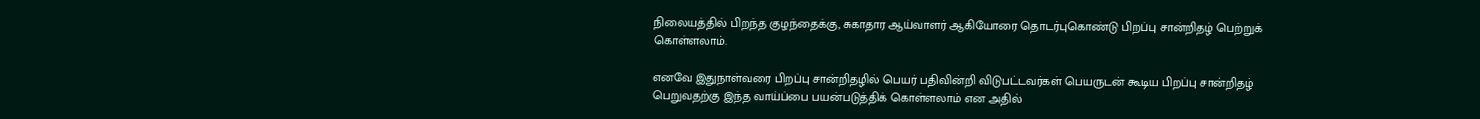நிலையத்தில் பிறந்த குழந்தைக்கு, சுகாதார ஆய்வாளர் ஆகியோரை தொடர்புகொண்டு பிறப்பு சான்றிதழ் பெற்றுக் கொள்ளலாம்.

எனவே இதுநாள்வரை பிறப்பு சான்றிதழில் பெயர் பதிவின்றி விடுபட்டவர்கள் பெயருடன் கூடிய பிறப்பு சான்றிதழ் பெறுவதற்கு இந்த வாய்ப்பை பயன்படுத்திக் கொள்ளலாம் என அதில்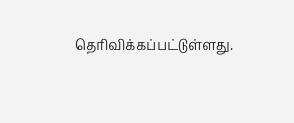தெரிவிக்கப்பட்டுள்ளது.